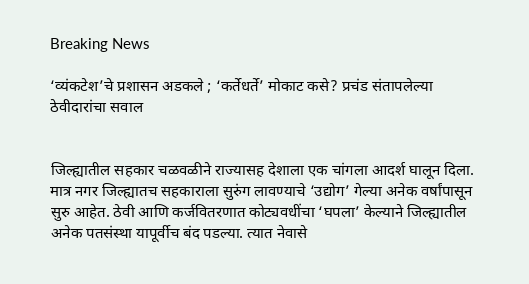Breaking News

‘व्यंकटेश’चे प्रशासन अडकले ; ‘कर्तेधर्ते’ मोकाट कसे? प्रचंड संतापलेल्या ठेवीदारांचा सवाल


जिल्ह्यातील सहकार चळवळीने राज्यासह देशाला एक चांगला आदर्श घालून दिला. मात्र नगर जिल्ह्यातच सहकाराला सुरुंग लावण्याचे ‘उद्योग’ गेल्या अनेक वर्षांपासून सुरु आहेत. ठेवी आणि कर्जवितरणात कोट्यवधींचा ‘घपला’ केल्याने जिल्ह्यातील अनेक पतसंस्था यापूर्वीच बंद पडल्या. त्यात नेवासे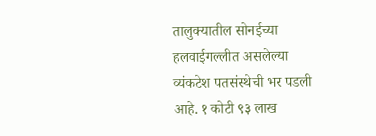तालुक्यातील सोनईच्या हलवाईगल्लीत असलेल्या व्यंकटेश पतसंस्थेची भर पडली आहे. १ कोटी ९३ लाख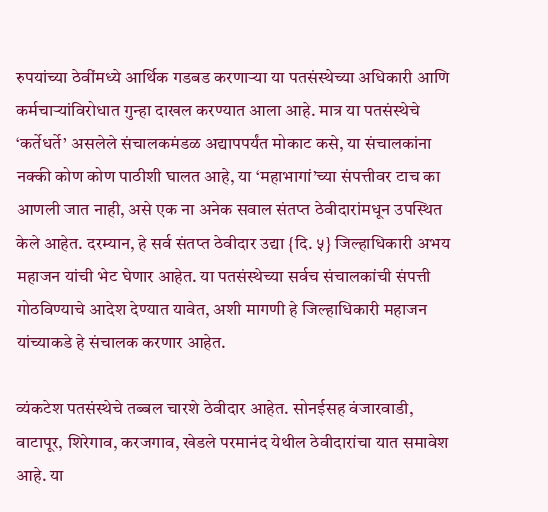रुपयांच्या ठेवींमध्ये आर्थिक गडबड करणाऱ्या या पतसंस्थेच्या अधिकारी आणि कर्मचाऱ्यांविरोधात गुन्हा दाखल करण्यात आला आहे. मात्र या पतसंस्थेचे ‘कर्तेधर्ते’ असलेले संचालकमंडळ अद्यापपर्यंत मोकाट कसे, या संचालकांना नक्की कोण कोण पाठीशी घालत आहे, या ‘महाभागां’च्या संपत्तीवर टाच का आणली जात नाही, असे एक ना अनेक सवाल संतप्त ठेवीदारांमधून उपस्थित केले आहेत. दरम्यान, हे सर्व संतप्त ठेवीदार उद्या {दि. ५} जिल्हाधिकारी अभय महाजन यांची भेट घेणार आहेत. या पतसंस्थेच्या सर्वच संचालकांची संपत्ती गोठविण्याचे आदेश देण्यात यावेत, अशी मागणी हे जिल्हाधिकारी महाजन यांच्याकडे हे संचालक करणार आहेत.

व्यंकटेश पतसंस्थेचे तब्बल चारशे ठेवीदार आहेत. सोनईसह वंजारवाडी, वाटापूर, शिरेगाव, करजगाव, खेडले परमानंद येथील ठेवीदारांचा यात समावेश आहे. या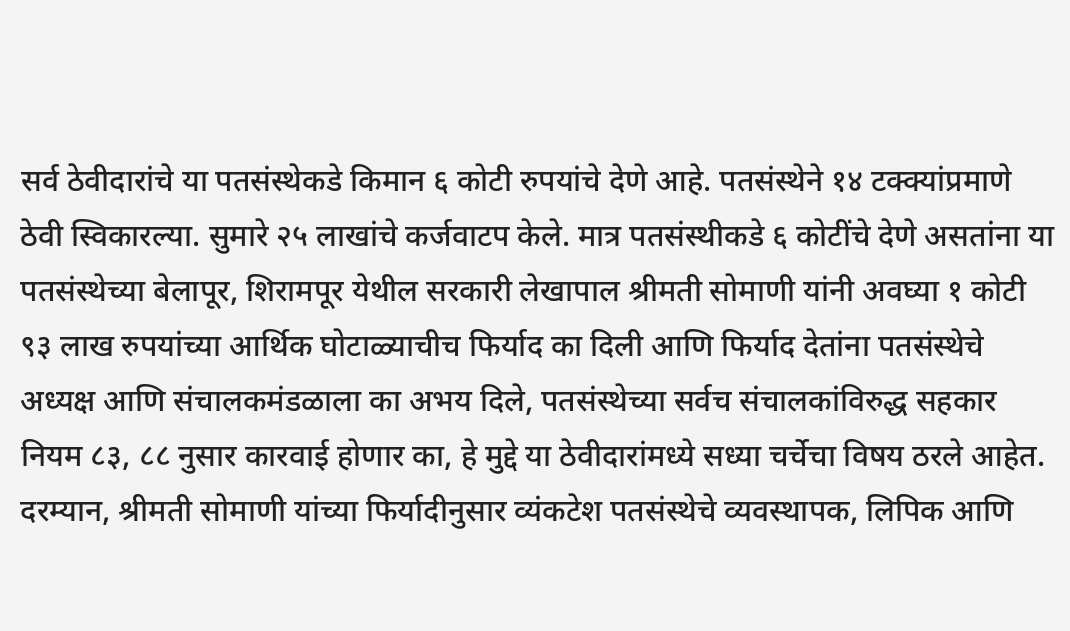सर्व ठेवीदारांचे या पतसंस्थेकडे किमान ६ कोटी रुपयांचे देणे आहे. पतसंस्थेने १४ टक्क्यांप्रमाणे ठेवी स्विकारल्या. सुमारे २५ लाखांचे कर्जवाटप केले. मात्र पतसंस्थीकडे ६ कोटींचे देणे असतांना या पतसंस्थेच्या बेलापूर, शिरामपूर येथील सरकारी लेखापाल श्रीमती सोमाणी यांनी अवघ्या १ कोटी ९३ लाख रुपयांच्या आर्थिक घोटाळ्याचीच फिर्याद का दिली आणि फिर्याद देतांना पतसंस्थेचे अध्यक्ष आणि संचालकमंडळाला का अभय दिले, पतसंस्थेच्या सर्वच संचालकांविरुद्ध सहकार नियम ८३, ८८ नुसार कारवाई होणार का, हे मुद्दे या ठेवीदारांमध्ये सध्या चर्चेचा विषय ठरले आहेत. दरम्यान, श्रीमती सोमाणी यांच्या फिर्यादीनुसार व्यंकटेश पतसंस्थेचे व्यवस्थापक, लिपिक आणि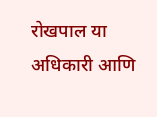रोखपाल या अधिकारी आणि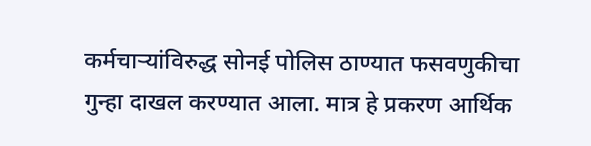कर्मचाऱ्यांविरुद्ध सोनई पोलिस ठाण्यात फसवणुकीचा गुन्हा दाखल करण्यात आला. मात्र हे प्रकरण आर्थिक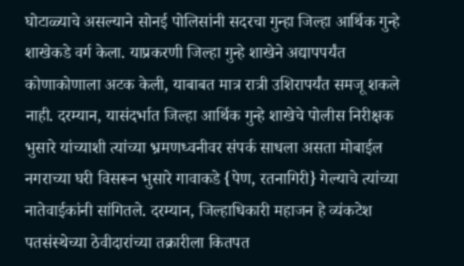घोटाळ्याचे असल्याने सोनई पोलिसांनी सदरचा गुन्हा जिल्हा आर्थिक गुन्हे शाखेकडे वर्ग केला. याप्रकरणी जिल्हा गुन्हे शाखेने अद्यापपर्यंत कोणाकोणाला अटक केली, याबाबत मात्र रात्री उशिरापर्यंत समजू शकले नाही. दरम्यान, यासंदर्भात जिल्हा आर्थिक गुन्हे शाखेचे पोलीस निरीक्षक भुसारे यांच्याशी त्यांच्या भ्रमणध्वनीवर संपर्क साधला असता मोबाईल नगराच्या घरी विसरून भुसारे गावाकडे {पेण, रतनागिरी} गेल्याचे त्यांच्या नातेवाईकांनी सांगितले. दरम्यान, जिल्हाधिकारी महाजन हे व्यंकटेश पतसंस्थेच्या ठेवीदारांच्या तक्रारीला कितपत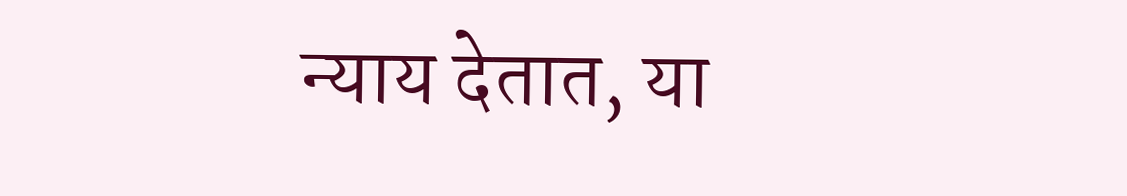न्याय देतात, या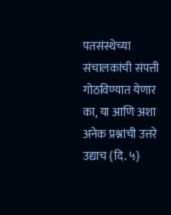पतसंस्थेच्या संचालकांची संपत्ती गोठविण्यात येणार का, या आणि अशा अनेक प्रश्नांची उत्तरे उद्याच {दि. ५}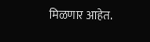मिळणार आहेत.